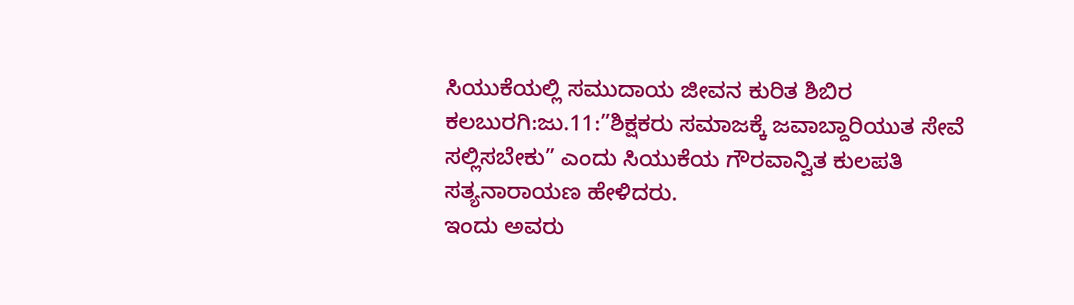ಸಿಯುಕೆಯಲ್ಲಿ ಸಮುದಾಯ ಜೀವನ ಕುರಿತ ಶಿಬಿರ
ಕಲಬುರಗಿ:ಜು.11:”ಶಿಕ್ಷಕರು ಸಮಾಜಕ್ಕೆ ಜವಾಬ್ದಾರಿಯುತ ಸೇವೆ ಸಲ್ಲಿಸಬೇಕು” ಎಂದು ಸಿಯುಕೆಯ ಗೌರವಾನ್ವಿತ ಕುಲಪತಿ ಸತ್ಯನಾರಾಯಣ ಹೇಳಿದರು.
ಇಂದು ಅವರು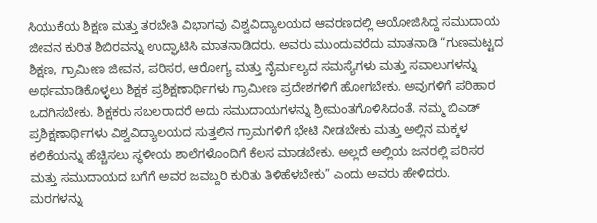ಸಿಯುಕೆಯ ಶಿಕ್ಷಣ ಮತ್ತು ತರಬೇತಿ ವಿಭಾಗವು ವಿಶ್ವವಿದ್ಯಾಲಯದ ಆವರಣದಲ್ಲಿ ಆಯೋಜಿಸಿದ್ದ ಸಮುದಾಯ ಜೀವನ ಕುರಿತ ಶಿಬಿರವನ್ನು ಉದ್ಘಾಟಿಸಿ ಮಾತನಾಡಿದರು. ಅವರು ಮುಂದುವರೆದು ಮಾತನಾಡಿ “ಗುಣಮಟ್ಟದ ಶಿಕ್ಷಣ, ಗ್ರಾಮೀಣ ಜೀವನ, ಪರಿಸರ, ಆರೋಗ್ಯ ಮತ್ತು ನೈರ್ಮಲ್ಯದ ಸಮಸ್ಯೆಗಳು ಮತ್ತು ಸವಾಲುಗಳನ್ನು ಅರ್ಥಮಾಡಿಕೊಳ್ಳಲು ಶಿಕ್ಷಕ ಪ್ರಶಿಕ್ಷಣಾರ್ಥಿಗಳು ಗ್ರಾಮೀಣ ಪ್ರದೇಶಗಳಿಗೆ ಹೋಗಬೇಕು. ಅವುಗಳಿಗೆ ಪರಿಹಾರ ಒದಗಿಸಬೇಕು. ಶಿಕ್ಷಕರು ಸಬಲರಾದರೆ ಅದು ಸಮುದಾಯಗಳನ್ನು ಶ್ರೀಮಂತಗೊಳಿಸಿದಂತೆ. ನಮ್ಮ ಬಿಎಡ್ ಪ್ರಶಿಕ್ಷಣಾರ್ಥಿಗಳು ವಿಶ್ವವಿದ್ಯಾಲಯದ ಸುತ್ತಲಿನ ಗ್ರಾಮಗಳಿಗೆ ಭೇಟಿ ನೀಡಬೇಕು ಮತ್ತು ಅಲ್ಲಿನ ಮಕ್ಕಳ ಕಲಿಕೆಯನ್ನು ಹೆಚ್ಚಿಸಲು ಸ್ಥಳೀಯ ಶಾಲೆಗಳೊಂದಿಗೆ ಕೆಲಸ ಮಾಡಬೇಕು. ಅಲ್ಲದೆ ಅಲ್ಲಿಯ ಜನರಲ್ಲಿ ಪರಿಸರ ಮತ್ತು ಸಮುದಾಯದ ಬಗೆಗೆ ಅವರ ಜವಬ್ದರಿ ಕುರಿತು ತಿಳಿಹೆಳಬೇಕು” ಎಂದು ಅವರು ಹೇಳಿದರು.
ಮರಗಳನ್ನು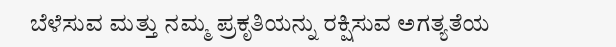ಬೆಳೆಸುವ ಮತ್ತು ನಮ್ಮ ಪ್ರಕೃತಿಯನ್ನು ರಕ್ಷಿಸುವ ಅಗತ್ಯತೆಯ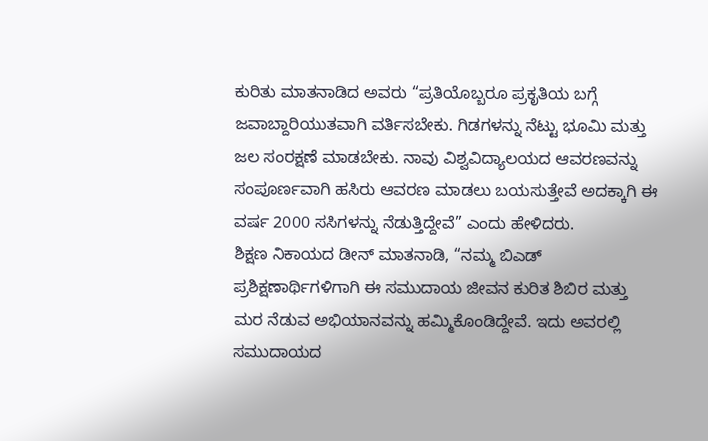ಕುರಿತು ಮಾತನಾಡಿದ ಅವರು “ಪ್ರತಿಯೊಬ್ಬರೂ ಪ್ರಕೃತಿಯ ಬಗ್ಗೆ ಜವಾಬ್ದಾರಿಯುತವಾಗಿ ವರ್ತಿಸಬೇಕು. ಗಿಡಗಳನ್ನು ನೆಟ್ಟು ಭೂಮಿ ಮತ್ತು ಜಲ ಸಂರಕ್ಷಣೆ ಮಾಡಬೇಕು. ನಾವು ವಿಶ್ವವಿದ್ಯಾಲಯದ ಆವರಣವನ್ನು ಸಂಪೂರ್ಣವಾಗಿ ಹಸಿರು ಆವರಣ ಮಾಡಲು ಬಯಸುತ್ತೇವೆ ಅದಕ್ಕಾಗಿ ಈ ವರ್ಷ 2000 ಸಸಿಗಳನ್ನು ನೆಡುತ್ತಿದ್ದೇವೆ” ಎಂದು ಹೇಳಿದರು.
ಶಿಕ್ಷಣ ನಿಕಾಯದ ಡೀನ್ ಮಾತನಾಡಿ, “ನಮ್ಮ ಬಿಎಡ್ ಪ್ರಶಿಕ್ಷಣಾರ್ಥಿಗಳಿಗಾಗಿ ಈ ಸಮುದಾಯ ಜೀವನ ಕುರಿತ ಶಿಬಿರ ಮತ್ತು ಮರ ನೆಡುವ ಅಭಿಯಾನವನ್ನು ಹಮ್ಮಿಕೊಂಡಿದ್ದೇವೆ. ಇದು ಅವರಲ್ಲಿ ಸಮುದಾಯದ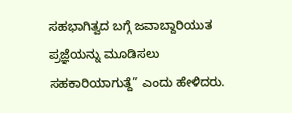ಸಹಭಾಗಿತ್ವದ ಬಗ್ಗೆ ಜವಾಬ್ದಾರಿಯುತ ಪ್ರಜ್ಞೆಯನ್ನು ಮೂಡಿಸಲು ಸಹಕಾರಿಯಾಗುತ್ದೆ” ಎಂದು ಹೇಳಿದರು.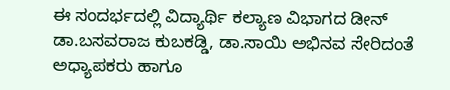ಈ ಸಂದರ್ಭದಲ್ಲಿ ವಿದ್ಯಾರ್ಥಿ ಕಲ್ಯಾಣ ವಿಭಾಗದ ಡೀನ್ ಡಾ.ಬಸವರಾಜ ಕುಬಕಡ್ಡಿ, ಡಾ.ಸಾಯಿ ಅಭಿನವ ಸೇರಿದಂತೆ ಅಧ್ಯಾಪಕರು ಹಾಗೂ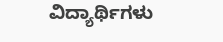ವಿದ್ಯಾರ್ಥಿಗಳು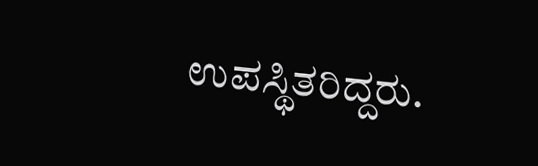ಉಪಸ್ಥಿತರಿದ್ದರು.